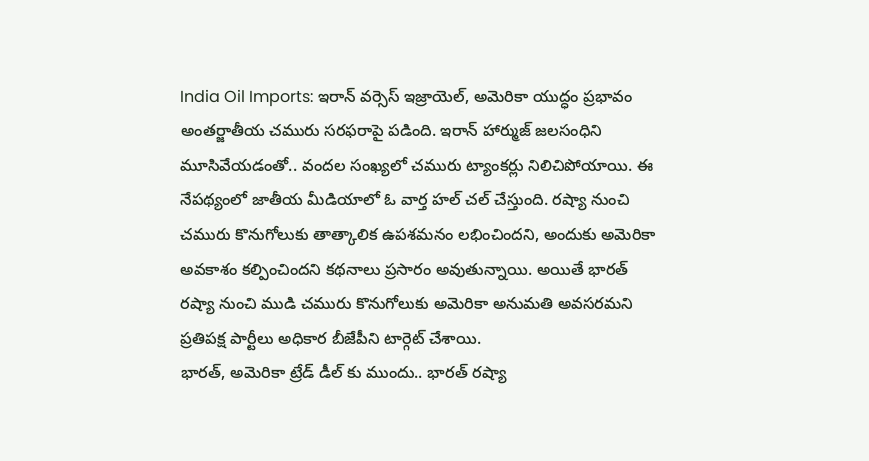India Oil Imports: ఇరాన్ వర్సెస్ ఇజ్రాయెల్, అమెరికా యుద్ధం ప్రభావం అంతర్జాతీయ చమురు సరఫరాపై పడింది. ఇరాన్ హార్ముజ్ జలసంధిని మూసివేయడంతో.. వందల సంఖ్యలో చమురు ట్యాంకర్లు నిలిచిపోయాయి. ఈ నేపథ్యంలో జాతీయ మీడియాలో ఓ వార్త హల్ చల్ చేస్తుంది. రష్యా నుంచి చమురు కొనుగోలుకు తాత్కాలిక ఉపశమనం లభించిందని, అందుకు అమెరికా అవకాశం కల్పించిందని కథనాలు ప్రసారం అవుతున్నాయి. అయితే భారత్ రష్యా నుంచి ముడి చమురు కొనుగోలుకు అమెరికా అనుమతి అవసరమని ప్రతిపక్ష పార్టీలు అధికార బీజేపీని టార్గెట్ చేశాయి.
భారత్, అమెరికా ట్రేడ్ డీల్ కు ముందు.. భారత్ రష్యా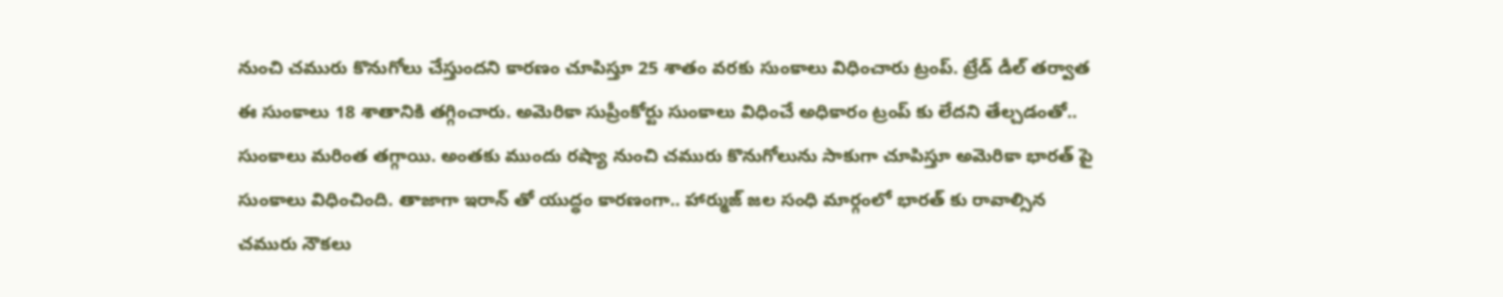నుంచి చమురు కొనుగోలు చేస్తుందని కారణం చూపిస్తూ 25 శాతం వరకు సుంకాలు విధించారు ట్రంప్. ట్రేడ్ డీల్ తర్వాత ఈ సుంకాలు 18 శాతానికి తగ్గించారు. అమెరికా సుప్రీంకోర్టు సుంకాలు విధించే అధికారం ట్రంప్ కు లేదని తేల్చడంతో.. సుంకాలు మరింత తగ్గాయి. అంతకు ముందు రష్యా నుంచి చమురు కొనుగోలును సాకుగా చూపిస్తూ అమెరికా భారత్ పై సుంకాలు విధించింది. తాజాగా ఇరాన్ తో యుద్ధం కారణంగా.. హార్ముజ్ జల సంధి మార్గంలో భారత్ కు రావాల్సిన చమురు నౌకలు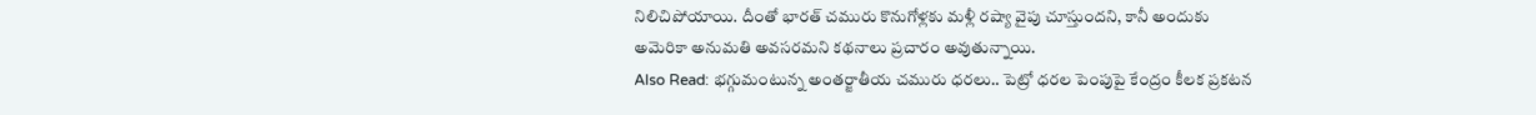నిలిచిపోయాయి. దీంతో భారత్ చమురు కొనుగోళ్లకు మళ్లీ రష్యా వైపు చూస్తుందని, కానీ అందుకు అమెరికా అనుమతి అవసరమని కథనాలు ప్రచారం అవుతున్నాయి.
Also Read: భగ్గుమంటున్న అంతర్జాతీయ చమురు ధరలు.. పెట్రో ధరల పెంపుపై కేంద్రం కీలక ప్రకటన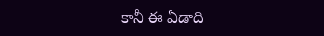కానీ ఈ ఏడాది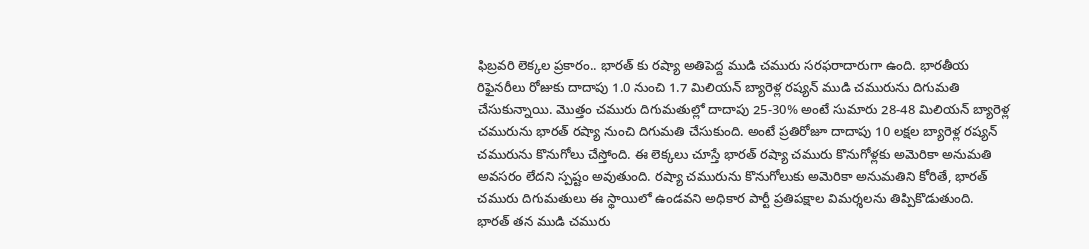ఫిబ్రవరి లెక్కల ప్రకారం.. భారత్ కు రష్యా అతిపెద్ద ముడి చమురు సరఫరాదారుగా ఉంది. భారతీయ రిఫైనరీలు రోజుకు దాదాపు 1.0 నుంచి 1.7 మిలియన్ బ్యారెళ్ల రష్యన్ ముడి చమురును దిగుమతి చేసుకున్నాయి. మొత్తం చమురు దిగుమతుల్లో దాదాపు 25-30% అంటే సుమారు 28-48 మిలియన్ బ్యారెళ్ల చమురును భారత్ రష్యా నుంచి దిగుమతి చేసుకుంది. అంటే ప్రతిరోజూ దాదాపు 10 లక్షల బ్యారెళ్ల రష్యన్ చమురును కొనుగోలు చేస్తోంది. ఈ లెక్కలు చూస్తే భారత్ రష్యా చమురు కొనుగోళ్లకు అమెరికా అనుమతి అవసరం లేదని స్పష్టం అవుతుంది. రష్యా చమురును కొనుగోలుకు అమెరికా అనుమతిని కోరితే, భారత్ చమురు దిగుమతులు ఈ స్థాయిలో ఉండవని అధికార పార్టీ ప్రతిపక్షాల విమర్శలను తిప్పికొడుతుంది.
భారత్ తన ముడి చమురు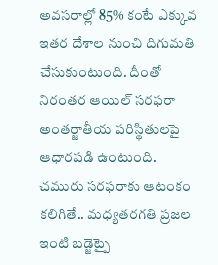అవసరాల్లో 85% కంటే ఎక్కువ ఇతర దేశాల నుంచి దిగుమతి చేసుకుంటుంది. దీంతో నిరంతర ఆయిల్ సరఫరా అంతర్జాతీయ పరిస్థితులపై ఆధారపడి ఉంటుంది. చమురు సరఫరాకు ఆటంకం కలిగితే.. మధ్యతరగతి ప్రజల ఇంటి బడ్జెట్పై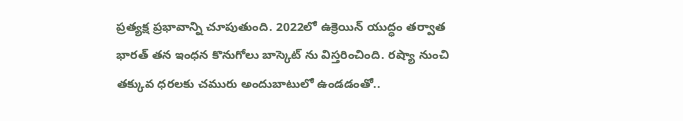ప్రత్యక్ష ప్రభావాన్ని చూపుతుంది. 2022లో ఉక్రెయిన్ యుద్ధం తర్వాత భారత్ తన ఇంధన కొనుగోలు బాస్కెట్ ను విస్తరించింది. రష్యా నుంచి తక్కువ ధరలకు చమురు అందుబాటులో ఉండడంతో..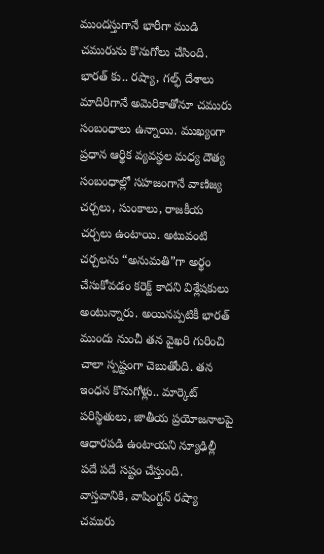ముందస్తుగానే భారీగా ముడి చమురును కొనుగోలు చేసింది.
భారత్ కు.. రష్యా, గల్ఫ్ దేశాలు మాదిరిగానే అమెరికాతోనూ చమురు సంబంధాలు ఉన్నాయి. ముఖ్యంగా ప్రధాన ఆర్థిక వ్యవస్థల మధ్య దౌత్య సంబంధాల్లో సహజంగానే వాణిజ్య చర్చలు, సుంకాలు, రాజకీయ చర్చలు ఉంటాయి. అటువంటి చర్చలను “అనుమతి”గా అర్థం చేసుకోవడం కరెక్ట్ కాదని విశ్లేషకులు అంటున్నారు. అయినప్పటికీ భారత్ ముందు నుంచీ తన వైఖరి గురించి చాలా స్పష్టంగా చెబుతోంది. తన ఇంధన కొనుగోళ్లు.. మార్కెట్ పరిస్థితులు, జాతీయ ప్రయోజనాలపై ఆధారపడి ఉంటాయని న్యూఢిల్లీ పదే పదే సష్టం చేస్తుంది. వాస్తవానికి, వాషింగ్టన్ రష్యా చమురు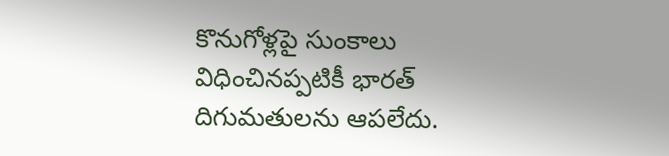కొనుగోళ్లపై సుంకాలు విధించినప్పటికీ భారత్ దిగుమతులను ఆపలేదు.